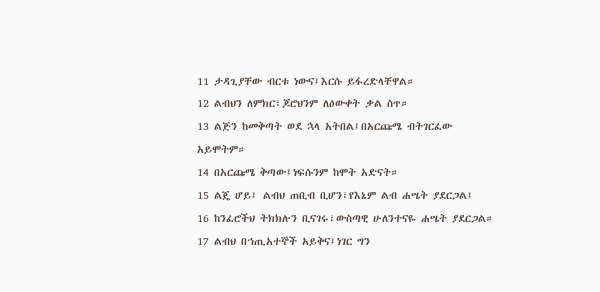11 ታዳጊያቸው ብርቱ ነውና፤እርሱ ይፋረድላቸዋል።
12 ልብህን ለምክር፣ጆሮህንም ለዕውቀት ቃል ስጥ።
13 ልጅን ከመቅጣት ወደ ኋላ አትበል፤በአርጩሜ ብትገርፈው አይሞትም።
14 በአርጩሜ ቅጣው፤ነፍሱንም ከሞት አድናት።
15 ልጄ ሆይ፤ ልብህ ጠቢብ ቢሆን፣የእኔም ልብ ሐሤት ያደርጋል፤
16 ከንፈሮችህ ትክክሉን ቢናገሩ፣ውስጣዊ ሁለንተናዬ ሐሤት ያደርጋል።
17 ልብህ በኀጢአተኞች አይቅና፤ነገር ግን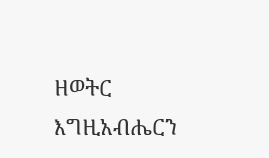ዘወትር እግዚአብሔርን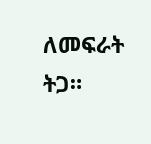ለመፍራት ትጋ።